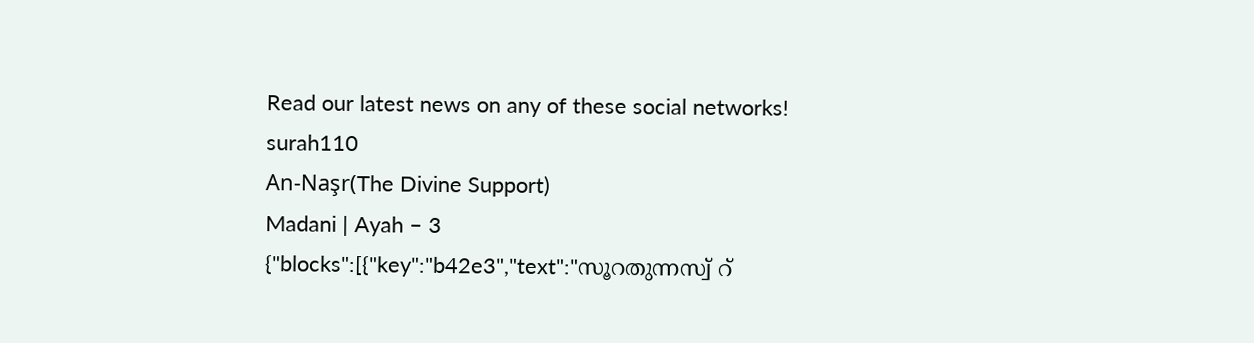Read our latest news on any of these social networks!
surah110
An-Naşr(The Divine Support)
Madani | Ayah – 3
{"blocks":[{"key":"b42e3","text":"സൂറതുന്നസ്വ് റ്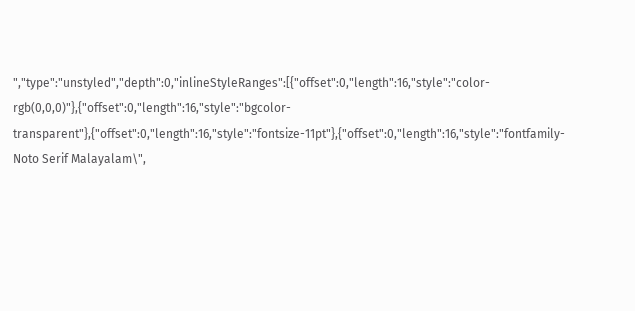","type":"unstyled","depth":0,"inlineStyleRanges":[{"offset":0,"length":16,"style":"color-rgb(0,0,0)"},{"offset":0,"length":16,"style":"bgcolor-transparent"},{"offset":0,"length":16,"style":"fontsize-11pt"},{"offset":0,"length":16,"style":"fontfamily-Noto Serif Malayalam\",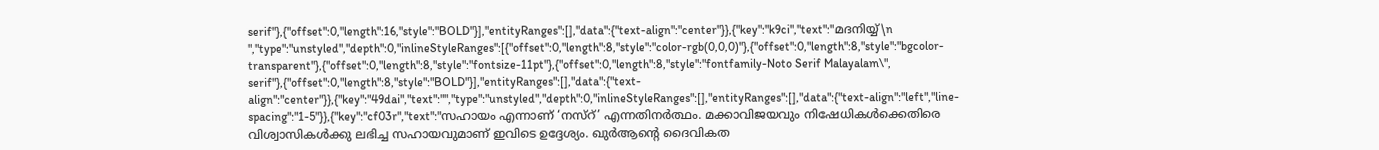serif"},{"offset":0,"length":16,"style":"BOLD"}],"entityRanges":[],"data":{"text-align":"center"}},{"key":"k9ci","text":"മദനിയ്യ്\n ","type":"unstyled","depth":0,"inlineStyleRanges":[{"offset":0,"length":8,"style":"color-rgb(0,0,0)"},{"offset":0,"length":8,"style":"bgcolor-transparent"},{"offset":0,"length":8,"style":"fontsize-11pt"},{"offset":0,"length":8,"style":"fontfamily-Noto Serif Malayalam\", serif"},{"offset":0,"length":8,"style":"BOLD"}],"entityRanges":[],"data":{"text-align":"center"}},{"key":"49dai","text":"","type":"unstyled","depth":0,"inlineStyleRanges":[],"entityRanges":[],"data":{"text-align":"left","line-spacing":"1-5"}},{"key":"cf03r","text":"സഹായം എന്നാണ് ‘നസ്റ്’ എന്നതിനർത്ഥം. മക്കാവിജയവും നിഷേധികൾക്കെതിരെ വിശ്വാസികൾക്കു ലഭിച്ച സഹായവുമാണ് ഇവിടെ ഉദ്ദേശ്യം. ഖുർആന്റെ ദൈവികത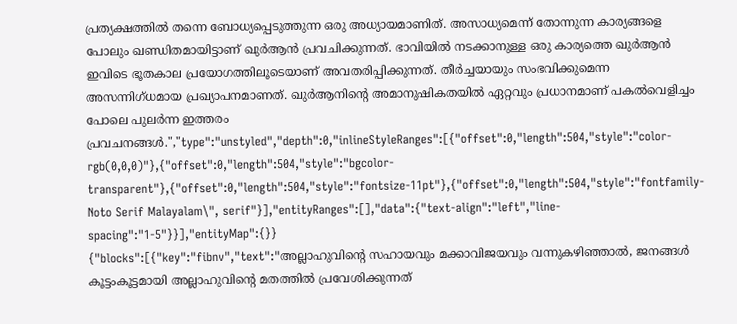പ്രത്യക്ഷത്തിൽ തന്നെ ബോധ്യപ്പെടുത്തുന്ന ഒരു അധ്യായമാണിത്. അസാധ്യമെന്ന് തോന്നുന്ന കാര്യങ്ങളെ പോലും ഖണ്ഡിതമായിട്ടാണ് ഖുർആൻ പ്രവചിക്കുന്നത്. ഭാവിയിൽ നടക്കാനുള്ള ഒരു കാര്യത്തെ ഖുർആൻ ഇവിടെ ഭൂതകാല പ്രയോഗത്തിലൂടെയാണ് അവതരിപ്പിക്കുന്നത്. തീർച്ചയായും സംഭവിക്കുമെന്ന അസന്നിഗ്ധമായ പ്രഖ്യാപനമാണത്. ഖുർആനിന്റെ അമാനുഷികതയിൽ ഏറ്റവും പ്രധാനമാണ് പകൽവെളിച്ചം പോലെ പുലർന്ന ഇത്തരം പ്രവചനങ്ങൾ.","type":"unstyled","depth":0,"inlineStyleRanges":[{"offset":0,"length":504,"style":"color-rgb(0,0,0)"},{"offset":0,"length":504,"style":"bgcolor-transparent"},{"offset":0,"length":504,"style":"fontsize-11pt"},{"offset":0,"length":504,"style":"fontfamily-Noto Serif Malayalam\", serif"}],"entityRanges":[],"data":{"text-align":"left","line-spacing":"1-5"}}],"entityMap":{}}
{"blocks":[{"key":"fibnv","text":"അല്ലാഹുവിന്റെ സഹായവും മക്കാവിജയവും വന്നുകഴിഞ്ഞാൽ, ജനങ്ങൾ കൂട്ടംകൂട്ടമായി അല്ലാഹുവിന്റെ മതത്തിൽ പ്രവേശിക്കുന്നത്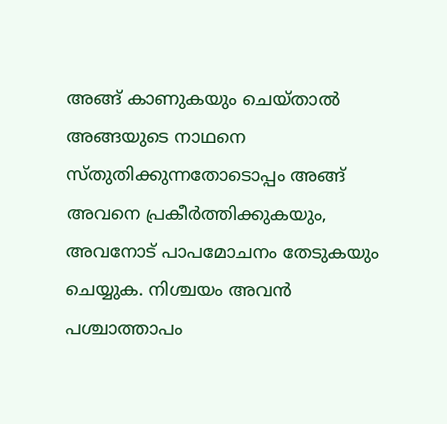അങ്ങ് കാണുകയും ചെയ്താൽ അങ്ങയുടെ നാഥനെ സ്തുതിക്കുന്നതോടൊപ്പം അങ്ങ് അവനെ പ്രകീർത്തിക്കുകയും, അവനോട് പാപമോചനം തേടുകയും ചെയ്യുക. നിശ്ചയം അവൻ പശ്ചാത്താപം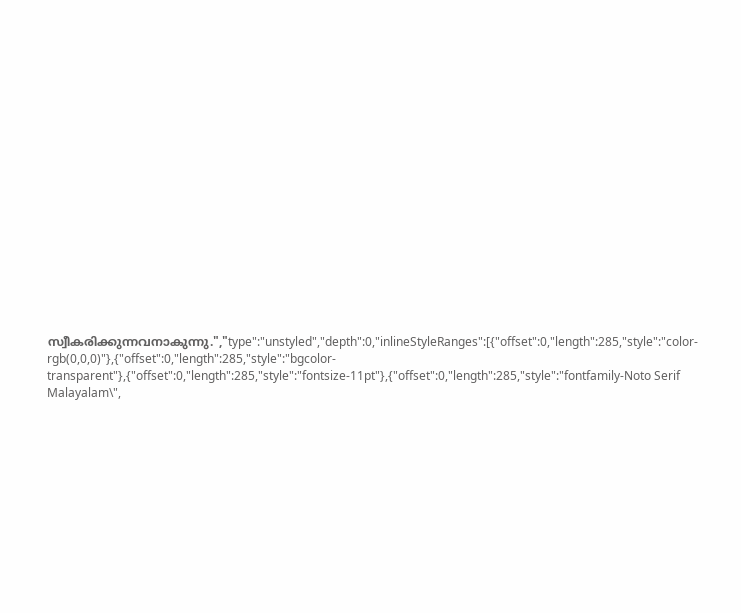സ്വീകരിക്കുന്നവനാകുന്നു.","type":"unstyled","depth":0,"inlineStyleRanges":[{"offset":0,"length":285,"style":"color-rgb(0,0,0)"},{"offset":0,"length":285,"style":"bgcolor-transparent"},{"offset":0,"length":285,"style":"fontsize-11pt"},{"offset":0,"length":285,"style":"fontfamily-Noto Serif Malayalam\",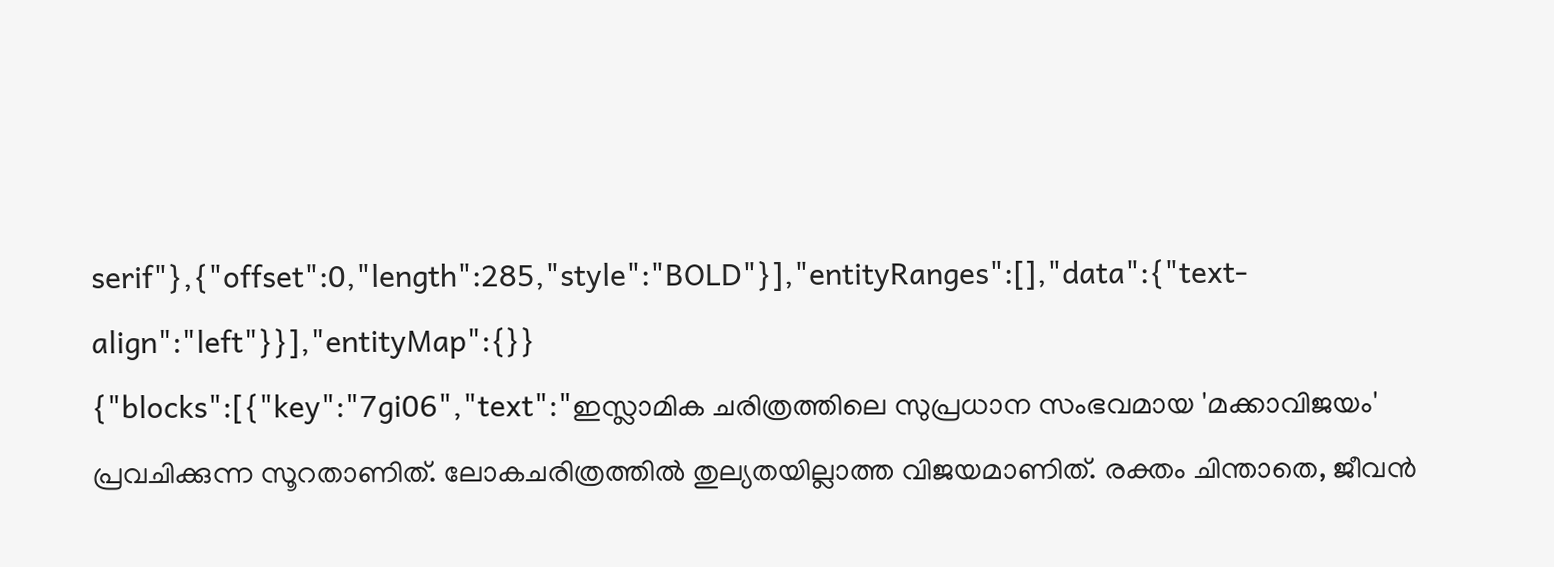serif"},{"offset":0,"length":285,"style":"BOLD"}],"entityRanges":[],"data":{"text-align":"left"}}],"entityMap":{}}
{"blocks":[{"key":"7gi06","text":"ഇസ്ലാമിക ചരിത്രത്തിലെ സുപ്രധാന സംഭവമായ 'മക്കാവിജയം' പ്രവചിക്കുന്ന സൂറതാണിത്. ലോകചരിത്രത്തിൽ തുല്യതയില്ലാത്ത വിജയമാണിത്. രക്തം ചിന്താതെ, ജീവൻ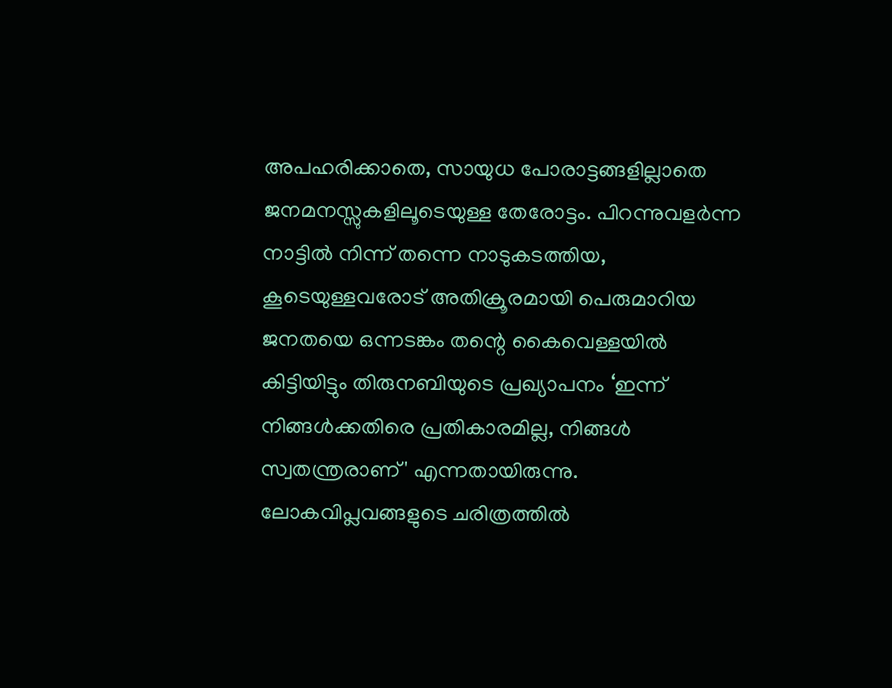അപഹരിക്കാതെ, സായുധ പോരാട്ടങ്ങളില്ലാതെ ജനമനസ്സുകളിലൂടെയുള്ള തേരോട്ടം. പിറന്നുവളർന്ന നാട്ടിൽ നിന്ന് തന്നെ നാടുകടത്തിയ, കൂടെയുള്ളവരോട് അതിക്രൂരമായി പെരുമാറിയ ജനതയെ ഒന്നടങ്കം തന്റെ കൈവെള്ളയിൽ കിട്ടിയിട്ടും തിരുനബിയുടെ പ്രഖ്യാപനം ‘ഇന്ന് നിങ്ങൾക്കതിരെ പ്രതികാരമില്ല, നിങ്ങൾ സ്വതന്ത്രരാണ്' എന്നതായിരുന്നു. ലോകവിപ്ലവങ്ങളുടെ ചരിത്രത്തിൽ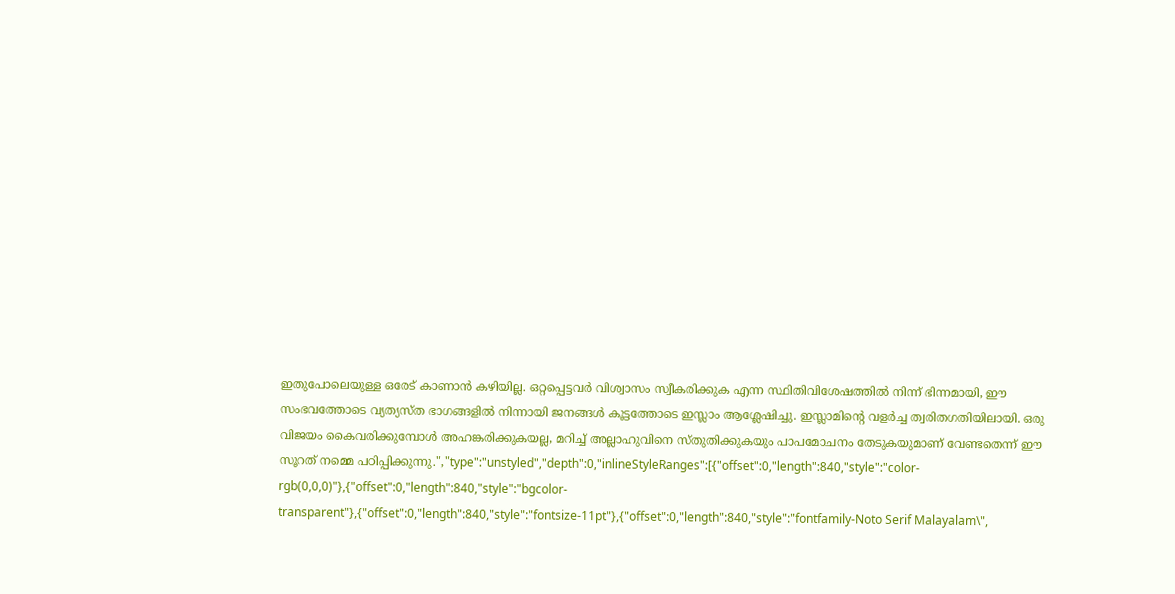ഇതുപോലെയുള്ള ഒരേട് കാണാൻ കഴിയില്ല. ഒറ്റപ്പെട്ടവർ വിശ്വാസം സ്വീകരിക്കുക എന്ന സ്ഥിതിവിശേഷത്തിൽ നിന്ന് ഭിന്നമായി, ഈ സംഭവത്തോടെ വ്യത്യസ്ത ഭാഗങ്ങളിൽ നിന്നായി ജനങ്ങൾ കൂട്ടത്തോടെ ഇസ്ലാം ആശ്ലേഷിച്ചു. ഇസ്ലാമിന്റെ വളർച്ച ത്വരിതഗതിയിലായി. ഒരു വിജയം കൈവരിക്കുമ്പോൾ അഹങ്കരിക്കുകയല്ല, മറിച്ച് അല്ലാഹുവിനെ സ്തുതിക്കുകയും പാപമോചനം തേടുകയുമാണ് വേണ്ടതെന്ന് ഈ സൂറത് നമ്മെ പഠിപ്പിക്കുന്നു.","type":"unstyled","depth":0,"inlineStyleRanges":[{"offset":0,"length":840,"style":"color-rgb(0,0,0)"},{"offset":0,"length":840,"style":"bgcolor-transparent"},{"offset":0,"length":840,"style":"fontsize-11pt"},{"offset":0,"length":840,"style":"fontfamily-Noto Serif Malayalam\",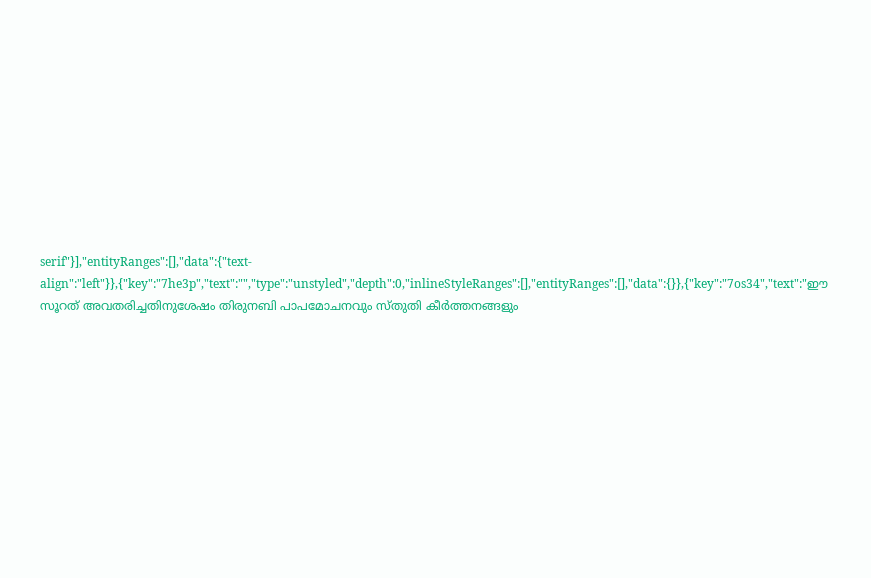serif"}],"entityRanges":[],"data":{"text-align":"left"}},{"key":"7he3p","text":"","type":"unstyled","depth":0,"inlineStyleRanges":[],"entityRanges":[],"data":{}},{"key":"7os34","text":"ഈ സൂറത് അവതരിച്ചതിനുശേഷം തിരുനബി പാപമോചനവും സ്തുതി കീർത്തനങ്ങളും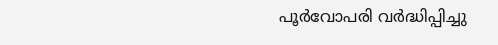പൂർവോപരി വർദ്ധിപ്പിച്ചു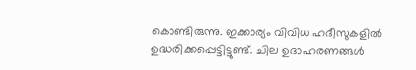കൊണ്ടിരുന്നു. ഇക്കാര്യം വിവിധ ഹദീസുകളിൽ ഉദ്ധരിക്കപ്പെട്ടിട്ടുണ്ട്. ചില ഉദാഹരണങ്ങൾ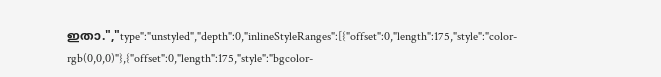ഇതാ.","type":"unstyled","depth":0,"inlineStyleRanges":[{"offset":0,"length":175,"style":"color-rgb(0,0,0)"},{"offset":0,"length":175,"style":"bgcolor-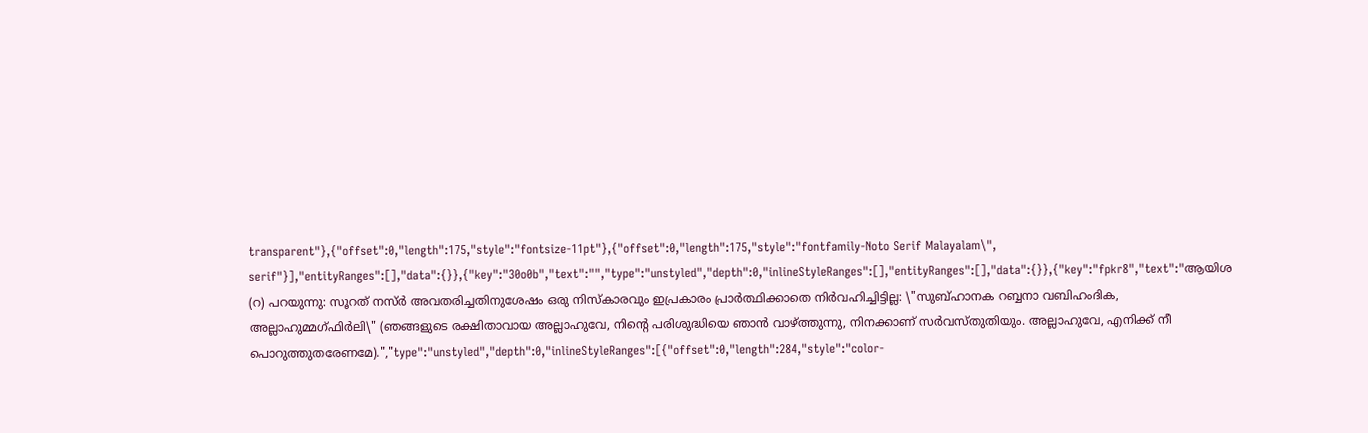transparent"},{"offset":0,"length":175,"style":"fontsize-11pt"},{"offset":0,"length":175,"style":"fontfamily-Noto Serif Malayalam\", serif"}],"entityRanges":[],"data":{}},{"key":"30o0b","text":"","type":"unstyled","depth":0,"inlineStyleRanges":[],"entityRanges":[],"data":{}},{"key":"fpkr8","text":"ആയിശ (റ) പറയുന്നു: സൂറത് നസ്ർ അവതരിച്ചതിനുശേഷം ഒരു നിസ്കാരവും ഇപ്രകാരം പ്രാർത്ഥിക്കാതെ നിർവഹിച്ചിട്ടില്ല: \"സുബ്ഹാനക റബ്ബനാ വബിഹംദിക, അല്ലാഹുമ്മഗ്ഫിർലി\" (ഞങ്ങളുടെ രക്ഷിതാവായ അല്ലാഹുവേ, നിന്റെ പരിശുദ്ധിയെ ഞാൻ വാഴ്ത്തുന്നു, നിനക്കാണ് സർവസ്തുതിയും. അല്ലാഹുവേ, എനിക്ക് നീ പൊറുത്തുതരേണമേ).","type":"unstyled","depth":0,"inlineStyleRanges":[{"offset":0,"length":284,"style":"color-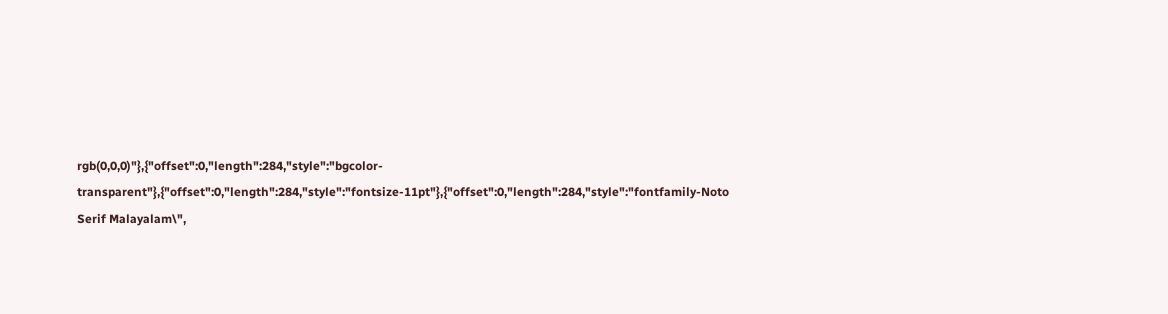rgb(0,0,0)"},{"offset":0,"length":284,"style":"bgcolor-transparent"},{"offset":0,"length":284,"style":"fontsize-11pt"},{"offset":0,"length":284,"style":"fontfamily-Noto Serif Malayalam\",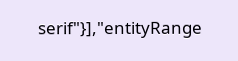serif"}],"entityRange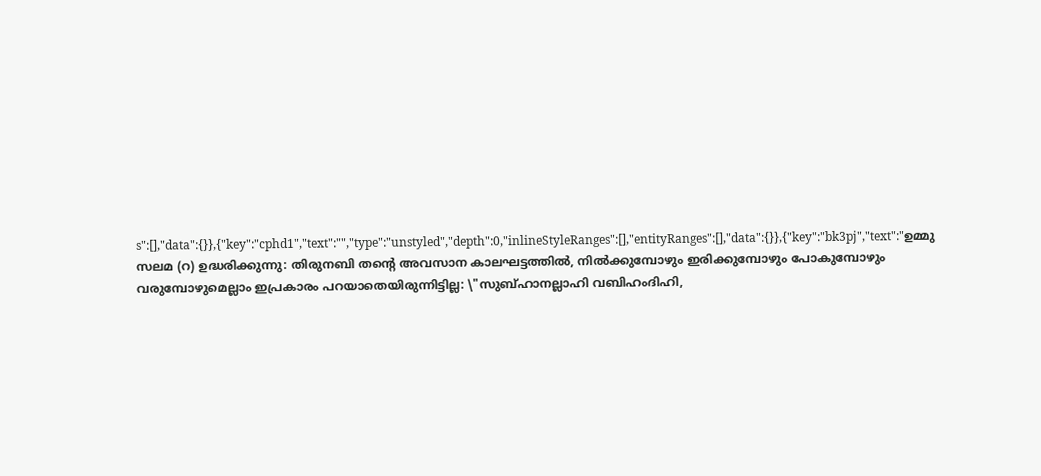s":[],"data":{}},{"key":"cphd1","text":"","type":"unstyled","depth":0,"inlineStyleRanges":[],"entityRanges":[],"data":{}},{"key":"bk3pj","text":"ഉമ്മു സലമ (റ) ഉദ്ധരിക്കുന്നു: തിരുനബി തന്റെ അവസാന കാലഘട്ടത്തിൽ, നിൽക്കുമ്പോഴും ഇരിക്കുമ്പോഴും പോകുമ്പോഴും വരുമ്പോഴുമെല്ലാം ഇപ്രകാരം പറയാതെയിരുന്നിട്ടില്ല: \"സുബ്ഹാനല്ലാഹി വബിഹംദിഹി,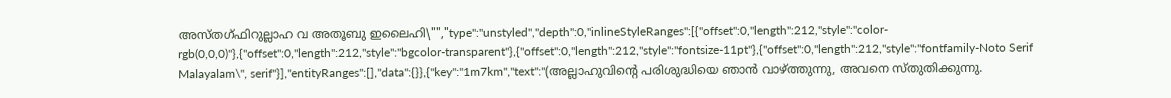അസ്തഗ്ഫിറുല്ലാഹ വ അതൂബു ഇലൈഹി\"","type":"unstyled","depth":0,"inlineStyleRanges":[{"offset":0,"length":212,"style":"color-rgb(0,0,0)"},{"offset":0,"length":212,"style":"bgcolor-transparent"},{"offset":0,"length":212,"style":"fontsize-11pt"},{"offset":0,"length":212,"style":"fontfamily-Noto Serif Malayalam\", serif"}],"entityRanges":[],"data":{}},{"key":"1m7km","text":"(അല്ലാഹുവിന്റെ പരിശുദ്ധിയെ ഞാൻ വാഴ്ത്തുന്നു, അവനെ സ്തുതിക്കുന്നു.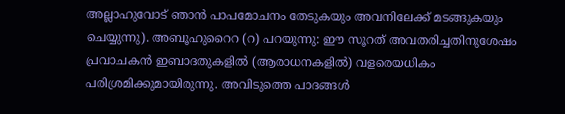അല്ലാഹുവോട് ഞാൻ പാപമോചനം തേടുകയും അവനിലേക്ക് മടങ്ങുകയും ചെയ്യുന്നു). അബൂഹുറൈറ (റ) പറയുന്നു: ഈ സൂറത് അവതരിച്ചതിനുശേഷം പ്രവാചകൻ ഇബാദതുകളിൽ (ആരാധനകളിൽ) വളരെയധികം പരിശ്രമിക്കുമായിരുന്നു. അവിടുത്തെ പാദങ്ങൾ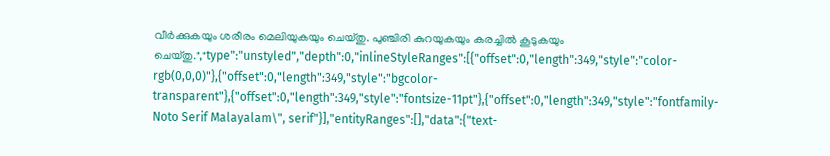വീർക്കുകയും ശരീരം മെലിയുകയും ചെയ്തു. പുഞ്ചിരി കുറയുകയും കരച്ചിൽ കൂടുകയും ചെയ്തു.","type":"unstyled","depth":0,"inlineStyleRanges":[{"offset":0,"length":349,"style":"color-rgb(0,0,0)"},{"offset":0,"length":349,"style":"bgcolor-transparent"},{"offset":0,"length":349,"style":"fontsize-11pt"},{"offset":0,"length":349,"style":"fontfamily-Noto Serif Malayalam\", serif"}],"entityRanges":[],"data":{"text-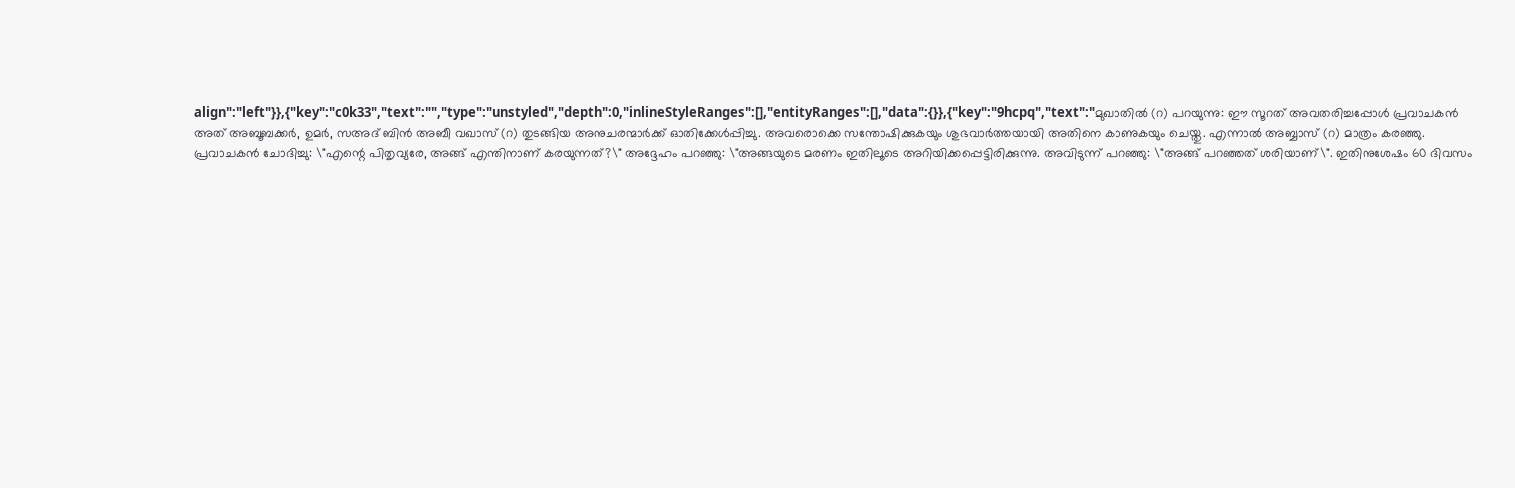align":"left"}},{"key":"c0k33","text":"","type":"unstyled","depth":0,"inlineStyleRanges":[],"entityRanges":[],"data":{}},{"key":"9hcpq","text":"മുഖാതിൽ (റ) പറയുന്നു: ഈ സൂറത് അവതരിച്ചപ്പോൾ പ്രവാചകൻ അത് അബൂബക്കർ, ഉമർ, സഅദ് ബിൻ അബീ വഖാസ് (റ) തുടങ്ങിയ അനുചരന്മാർക്ക് ഓതിക്കേൾപ്പിച്ചു. അവരൊക്കെ സന്തോഷിക്കുകയും ശുഭവാർത്തയായി അതിനെ കാണുകയും ചെയ്തു. എന്നാൽ അബ്ബാസ് (റ) മാത്രം കരഞ്ഞു. പ്രവാചകൻ ചോദിച്ചു: \"എന്റെ പിതൃവ്യരേ, അങ്ങ് എന്തിനാണ് കരയുന്നത്?\" അദ്ദേഹം പറഞ്ഞു: \"അങ്ങയുടെ മരണം ഇതിലൂടെ അറിയിക്കപ്പെട്ടിരിക്കുന്നു. അവിടുന്ന് പറഞ്ഞു: \"അങ്ങ് പറഞ്ഞത് ശരിയാണ്\". ഇതിനുശേഷം 60 ദിവസം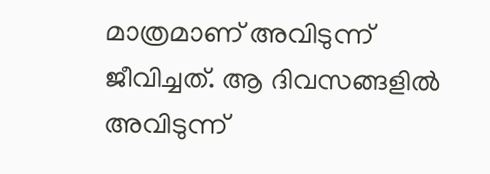മാത്രമാണ് അവിടുന്ന് ജീവിച്ചത്. ആ ദിവസങ്ങളിൽ അവിടുന്ന്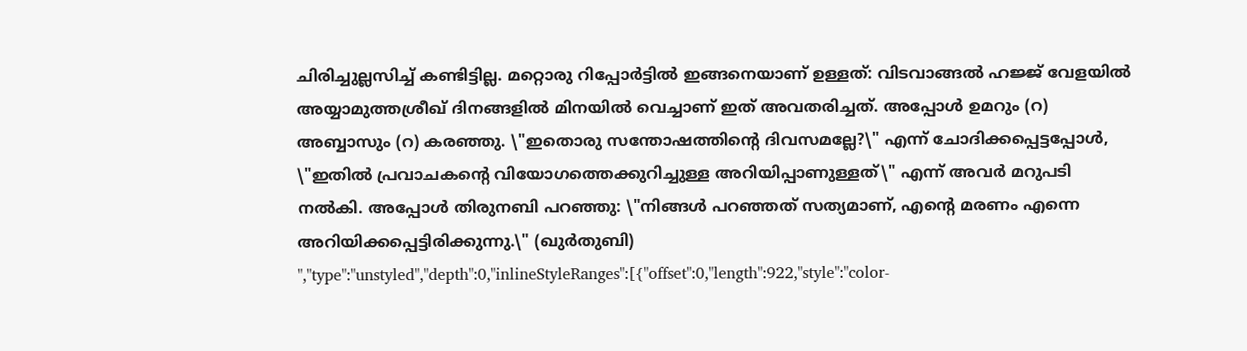ചിരിച്ചുല്ലസിച്ച് കണ്ടിട്ടില്ല. മറ്റൊരു റിപ്പോർട്ടിൽ ഇങ്ങനെയാണ് ഉള്ളത്: വിടവാങ്ങൽ ഹജ്ജ് വേളയിൽ അയ്യാമുത്തശ്രീഖ് ദിനങ്ങളിൽ മിനയിൽ വെച്ചാണ് ഇത് അവതരിച്ചത്. അപ്പോൾ ഉമറും (റ) അബ്ബാസും (റ) കരഞ്ഞു. \"ഇതൊരു സന്തോഷത്തിന്റെ ദിവസമല്ലേ?\" എന്ന് ചോദിക്കപ്പെട്ടപ്പോൾ, \"ഇതിൽ പ്രവാചകന്റെ വിയോഗത്തെക്കുറിച്ചുള്ള അറിയിപ്പാണുള്ളത്\" എന്ന് അവർ മറുപടി നൽകി. അപ്പോൾ തിരുനബി പറഞ്ഞു: \"നിങ്ങൾ പറഞ്ഞത് സത്യമാണ്, എന്റെ മരണം എന്നെ അറിയിക്കപ്പെട്ടിരിക്കുന്നു.\" (ഖുർതുബി) ","type":"unstyled","depth":0,"inlineStyleRanges":[{"offset":0,"length":922,"style":"color-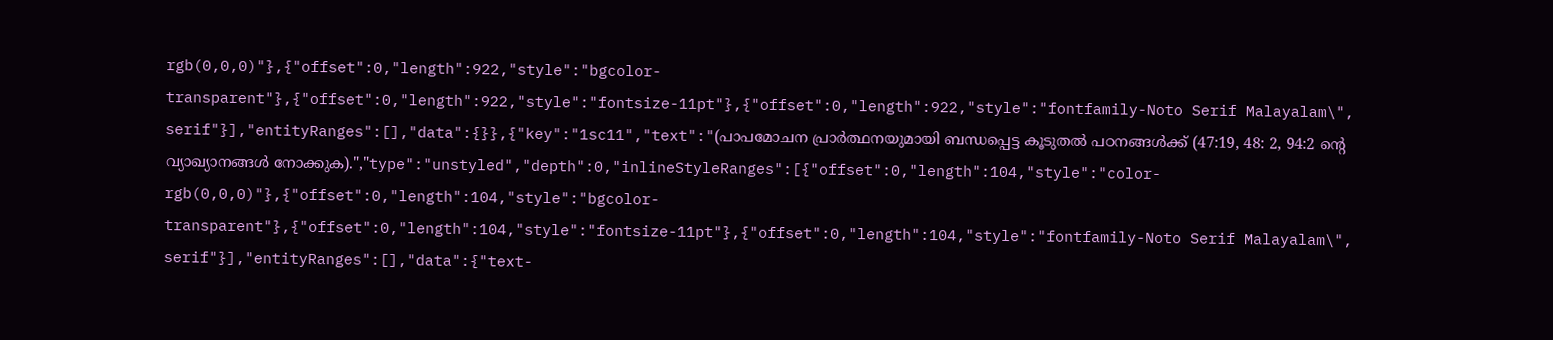rgb(0,0,0)"},{"offset":0,"length":922,"style":"bgcolor-transparent"},{"offset":0,"length":922,"style":"fontsize-11pt"},{"offset":0,"length":922,"style":"fontfamily-Noto Serif Malayalam\", serif"}],"entityRanges":[],"data":{}},{"key":"1sc11","text":"(പാപമോചന പ്രാർത്ഥനയുമായി ബന്ധപ്പെട്ട കൂടുതൽ പഠനങ്ങൾക്ക് (47:19, 48: 2, 94:2 ൻ്റെ വ്യാഖ്യാനങ്ങൾ നോക്കുക).","type":"unstyled","depth":0,"inlineStyleRanges":[{"offset":0,"length":104,"style":"color-rgb(0,0,0)"},{"offset":0,"length":104,"style":"bgcolor-transparent"},{"offset":0,"length":104,"style":"fontsize-11pt"},{"offset":0,"length":104,"style":"fontfamily-Noto Serif Malayalam\", serif"}],"entityRanges":[],"data":{"text-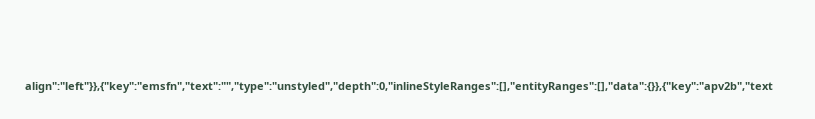align":"left"}},{"key":"emsfn","text":"","type":"unstyled","depth":0,"inlineStyleRanges":[],"entityRanges":[],"data":{}},{"key":"apv2b","text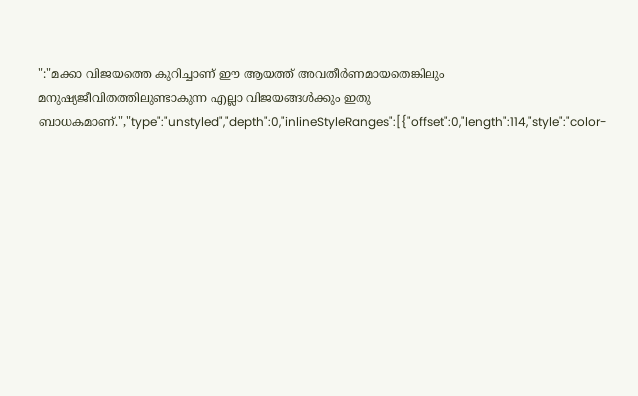":"മക്കാ വിജയത്തെ കുറിച്ചാണ് ഈ ആയത്ത് അവതീർണമായതെങ്കിലും മനുഷ്യജീവിതത്തിലുണ്ടാകുന്ന എല്ലാ വിജയങ്ങൾക്കും ഇതു ബാധകമാണ്.","type":"unstyled","depth":0,"inlineStyleRanges":[{"offset":0,"length":114,"style":"color-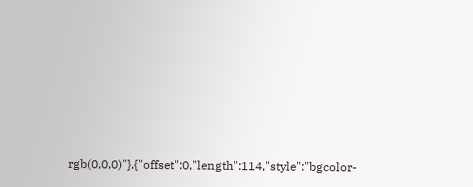rgb(0,0,0)"},{"offset":0,"length":114,"style":"bgcolor-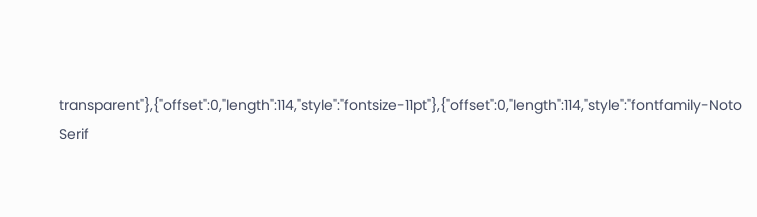transparent"},{"offset":0,"length":114,"style":"fontsize-11pt"},{"offset":0,"length":114,"style":"fontfamily-Noto Serif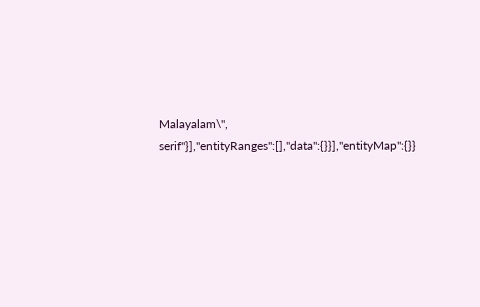Malayalam\", serif"}],"entityRanges":[],"data":{}}],"entityMap":{}}